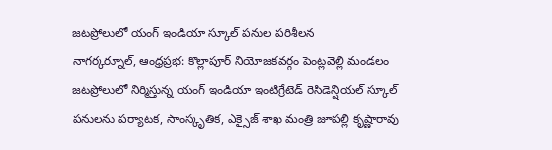జటప్రోలులో యంగ్ ఇండియా స్కూల్ పనుల పరిశీలన
నాగర్కర్నూల్, ఆంధ్రప్రభ: కొల్లాపూర్ నియోజకవర్గం పెంట్లవెల్లి మండలం జటప్రోలులో నిర్మిస్తున్న యంగ్ ఇండియా ఇంటిగ్రేటెడ్ రెసిడెన్షియల్ స్కూల్ పనులను పర్యాటక, సాంస్కృతిక, ఎక్సైజ్ శాఖ మంత్రి జూపల్లి కృష్ణారావు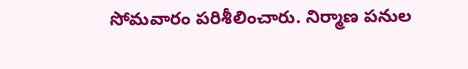సోమవారం పరిశీలించారు. నిర్మాణ పనుల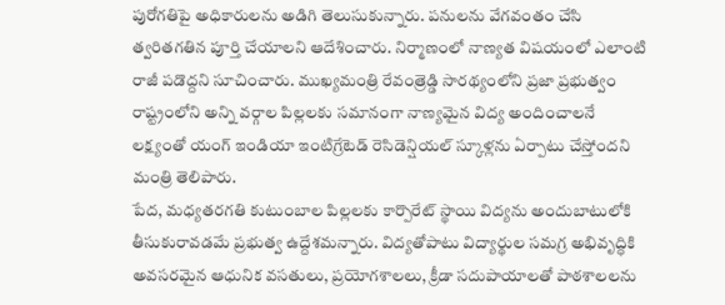పురోగతిపై అధికారులను అడిగి తెలుసుకున్నారు. పనులను వేగవంతం చేసి త్వరితగతిన పూర్తి చేయాలని ఆదేశించారు. నిర్మాణంలో నాణ్యత విషయంలో ఎలాంటి రాజీ పడొద్దని సూచించారు. ముఖ్యమంత్రి రేవంత్రెడ్డి సారథ్యంలోని ప్రజా ప్రభుత్వం రాష్ట్రంలోని అన్ని వర్గాల పిల్లలకు సమానంగా నాణ్యమైన విద్య అందించాలనే లక్ష్యంతో యంగ్ ఇండియా ఇంటిగ్రేటెడ్ రెసిడెన్షియల్ స్కూళ్లను ఏర్పాటు చేస్తోందని మంత్రి తెలిపారు.
పేద, మధ్యతరగతి కుటుంబాల పిల్లలకు కార్పొరేట్ స్థాయి విద్యను అందుబాటులోకి తీసుకురావడమే ప్రభుత్వ ఉద్దేశమన్నారు. విద్యతోపాటు విద్యార్థుల సమగ్ర అభివృద్ధికి అవసరమైన ఆధునిక వసతులు, ప్రయోగశాలలు, క్రీడా సదుపాయాలతో పాఠశాలలను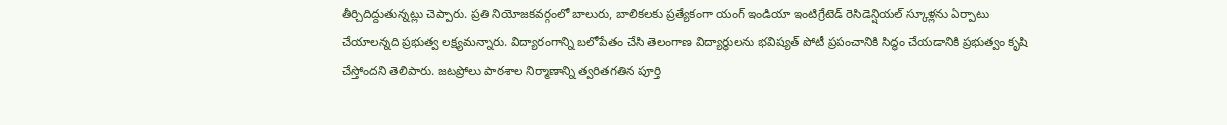తీర్చిదిద్దుతున్నట్లు చెప్పారు. ప్రతి నియోజకవర్గంలో బాలురు, బాలికలకు ప్రత్యేకంగా యంగ్ ఇండియా ఇంటిగ్రేటెడ్ రెసిడెన్షియల్ స్కూళ్లను ఏర్పాటు చేయాలన్నది ప్రభుత్వ లక్ష్యమన్నారు. విద్యారంగాన్ని బలోపేతం చేసి తెలంగాణ విద్యార్థులను భవిష్యత్ పోటీ ప్రపంచానికి సిద్ధం చేయడానికి ప్రభుత్వం కృషి చేస్తోందని తెలిపారు. జటప్రోలు పాఠశాల నిర్మాణాన్ని త్వరితగతిన పూర్తి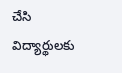చేసి విద్యార్థులకు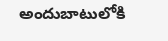అందుబాటులోకి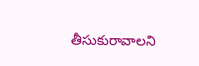తీసుకురావాలని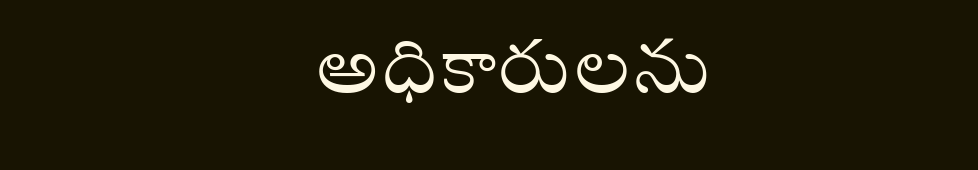అధికారులను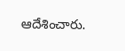ఆదేశించారు.